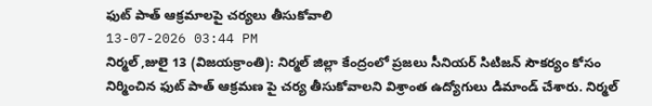ఫుట్ పాత్ ఆక్రమాలపై చర్యలు తీసుకోవాలి
13-07-2026 03:44 PM
నిర్మల్ ,జులై 13 (విజయక్రాంతి): నిర్మల్ జిల్లా కేంద్రంలో ప్రజలు సీనియర్ సిటిజన్ సౌకర్యం కోసం నిర్మించిన ఫుట్ పాత్ ఆక్రమణ పై చర్య తీసుకోవాలని విశ్రాంత ఉద్యోగులు డిమాండ్ చేశారు. నిర్మల్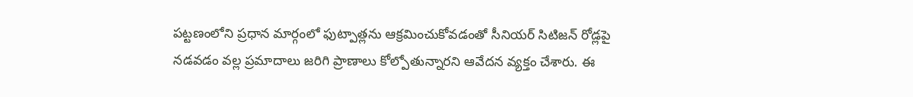పట్టణంలోని ప్రధాన మార్గంలో ఫుట్పాత్లను ఆక్రమించుకోవడంతో సీనియర్ సిటిజన్ రోడ్లపై నడవడం వల్ల ప్రమాదాలు జరిగి ప్రాణాలు కోల్పోతున్నారని ఆవేదన వ్యక్తం చేశారు. ఈ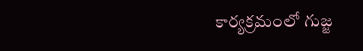కార్యక్రమంలో గుజ్జ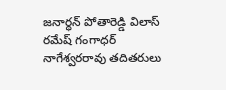జనార్ధన్ పోతారెడ్డి విలాస్ రమేష్ గంగాధర్ నాగేశ్వరరావు తదితరులు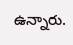ఉన్నారు.